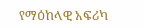የማዕከላዊ አፍሪካ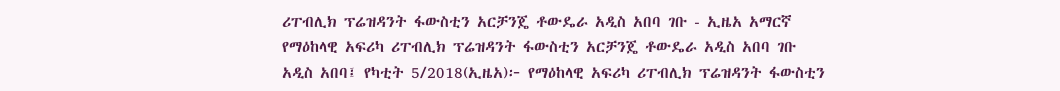ሪፐብሊክ ፕሬዝዳንት ፋውስቲን አርቻንጄ ቶውዴራ አዲስ አበባ ገቡ - ኢዜአ አማርኛ
የማዕከላዊ አፍሪካ ሪፐብሊክ ፕሬዝዳንት ፋውስቲን አርቻንጄ ቶውዴራ አዲስ አበባ ገቡ
አዲስ አበባ፤ የካቲት 5/2018(ኢዜአ)፦ የማዕከላዊ አፍሪካ ሪፐብሊክ ፕሬዝዳንት ፋውስቲን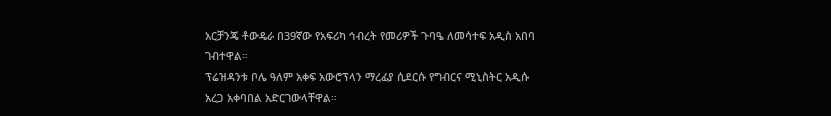አርቻንጄ ቶውዴራ በ39ኛው የአፍሪካ ኅብረት የመሪዎች ጉባዔ ለመሳተፍ አዲስ አበባ ገብተዋል።
ፕሬዝዳንቱ ቦሌ ዓለም አቀፍ አውሮፕላን ማረፊያ ሲደርሱ የግብርና ሚኒስትር አዲሱ አረጋ አቀባበል አድርገውላቸዋል።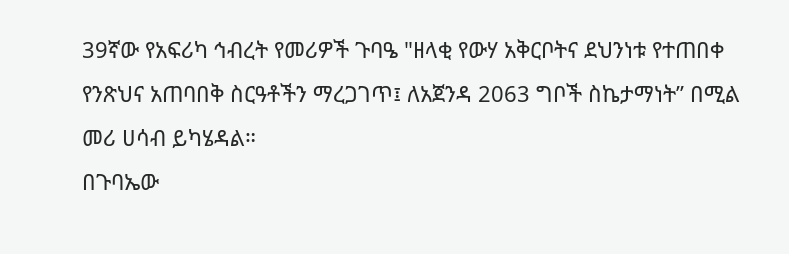39ኛው የአፍሪካ ኅብረት የመሪዎች ጉባዔ "ዘላቂ የውሃ አቅርቦትና ደህንነቱ የተጠበቀ የንጽህና አጠባበቅ ስርዓቶችን ማረጋገጥ፤ ለአጀንዳ 2063 ግቦች ስኬታማነት” በሚል መሪ ሀሳብ ይካሄዳል።
በጉባኤው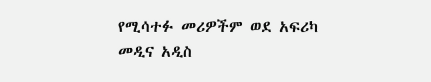የሚሳተፉ መሪዎችም ወደ አፍሪካ መዲና አዲስ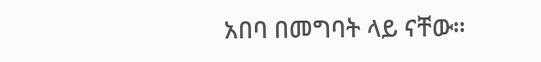አበባ በመግባት ላይ ናቸው።